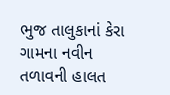ભુજ તાલુકાનાં કેરા ગામના નવીન તળાવની હાલત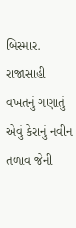બિસ્માર.
રાજાસાહી વખતનું ગણાતું એવું કેરાનું નવીન તળાવ જેની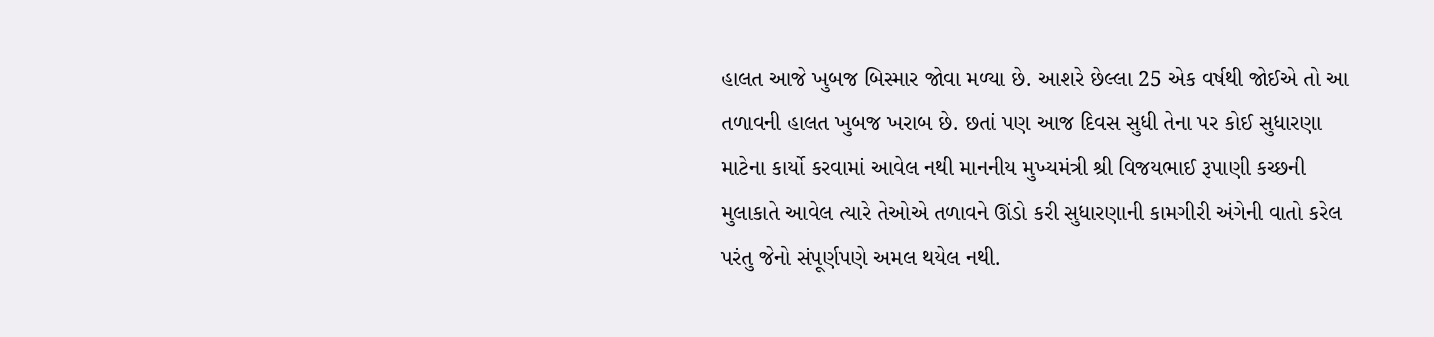હાલત આજે ખુબજ બિસ્માર જોવા મળ્યા છે. આશરે છેલ્લા 25 એક વર્ષથી જોઈએ તો આ તળાવની હાલત ખુબજ ખરાબ છે. છતાં પણ આજ દિવસ સુધી તેના પર કોઈ સુધારણા માટેના કાર્યો કરવામાં આવેલ નથી માનનીય મુખ્યમંત્રી શ્રી વિજયભાઈ રૂપાણી કચ્છની મુલાકાતે આવેલ ત્યારે તેઓએ તળાવને ઊંડો કરી સુધારણાની કામગીરી અંગેની વાતો કરેલ પરંતુ જેનો સંપૂર્ણપણે અમલ થયેલ નથી.